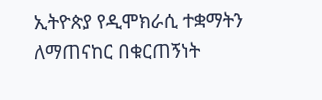ኢትዮጵያ የዲሞክራሲ ተቋማትን ለማጠናከር በቁርጠኝነት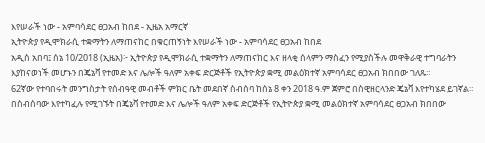እየሠራች ነው - አምባሳደር ፀጋአብ ከበደ - ኢዜአ አማርኛ
ኢትዮጵያ የዲሞክራሲ ተቋማትን ለማጠናከር በቁርጠኝነት እየሠራች ነው - አምባሳደር ፀጋአብ ከበደ
አዲስ አበባ፤ ሰኔ 10/2018 (ኢዜአ)፦ ኢትዮጵያ የዲሞክራሲ ተቋማትን ለማጠናከር እና ዘላቂ ሰላምን ማስፈን የሚያስችሉ መዋቅራዊ ተግባራትን እያከናወነች መሆኑን በጄኔቫ የተመድ እና ሌሎች ዓለም አቀፍ ድርጅቶች የኢትዮጵያ ቋሚ መልዕክተኛ አምባሳደር ፀጋአብ ክበበው ገለጹ።
62ኛው የተባበሩት መንግስታት የሰብዓዊ መብቶች ምክር ቤት መደበኛ ስብሰባ ከሰኔ 8 ቀን 2018 ዓ.ም ጀምሮ በስዊዘርላንድ ጄኔቫ እየተካሄደ ይገኛል።
በስብሰባው እየተካፈሉ የሚገኙት በጄኔቫ የተመድ እና ሌሎች ዓለም አቀፍ ድርጅቶች የኢትዮጵያ ቋሚ መልዕክተኛ አምባሳደር ፀጋአብ ክበበው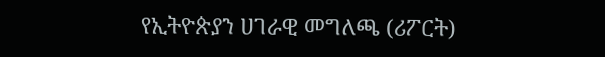የኢትዮጵያን ሀገራዊ መግለጫ (ሪፖርት)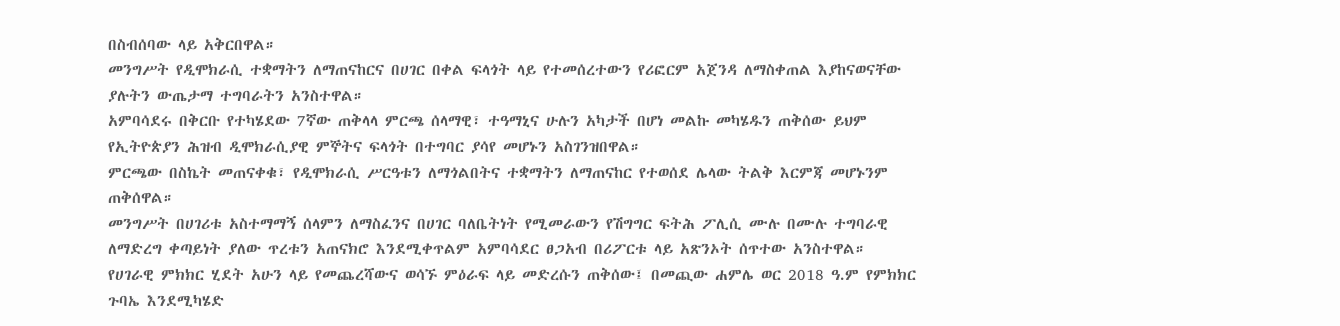በስብሰባው ላይ አቅርበዋል።
መንግሥት የዲሞክራሲ ተቋማትን ለማጠናከርና በሀገር በቀል ፍላጎት ላይ የተመሰረተውን የሪፎርም አጀንዳ ለማስቀጠል እያከናወናቸው ያሉትን ውጤታማ ተግባራትን አንስተዋል።
አምባሳደሩ በቅርቡ የተካሄደው 7ኛው ጠቅላላ ምርጫ ሰላማዊ፣ ተዓማኒና ሁሉን አካታች በሆነ መልኩ መካሄዱን ጠቅሰው ይህም የኢትዮጵያን ሕዝብ ዲሞክራሲያዊ ምኞትና ፍላጎት በተግባር ያሳየ መሆኑን አስገንዝበዋል።
ምርጫው በስኬት መጠናቀቁ፣ የዲሞክራሲ ሥርዓቱን ለማጎልበትና ተቋማትን ለማጠናከር የተወሰደ ሌላው ትልቅ እርምጃ መሆኑንም ጠቅሰዋል።
መንግሥት በሀገሪቱ አስተማማኝ ሰላምን ለማስፈንና በሀገር ባለቤትነት የሚመራውን የሽግግር ፍትሕ ፖሊሲ ሙሉ በሙሉ ተግባራዊ ለማድረግ ቀጣይነት ያለው ጥረቱን አጠናክሮ እንደሚቀጥልም አምባሳደር ፀጋአብ በሪፖርቱ ላይ አጽንኦት ሰጥተው አንስተዋል።
የሀገራዊ ምክክር ሂደት አሁን ላይ የመጨረሻውና ወሳኙ ምዕራፍ ላይ መድረሱን ጠቅሰው፤ በመጪው ሐምሌ ወር 2018 ዓ.ም የምክክር ጉባኤ እንደሚካሄድ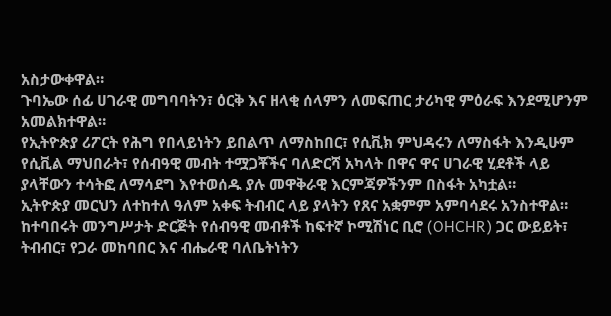አስታውቀዋል።
ጉባኤው ሰፊ ሀገራዊ መግባባትን፣ ዕርቅ እና ዘላቂ ሰላምን ለመፍጠር ታሪካዊ ምዕራፍ እንደሚሆንም አመልክተዋል።
የኢትዮጵያ ሪፖርት የሕግ የበላይነትን ይበልጥ ለማስከበር፣ የሲቪክ ምህዳሩን ለማስፋት እንዲሁም የሲቪል ማህበራት፣ የሰብዓዊ መብት ተሟጋቾችና ባለድርሻ አካላት በዋና ዋና ሀገራዊ ሂደቶች ላይ ያላቸውን ተሳትፎ ለማሳደግ እየተወሰዱ ያሉ መዋቅራዊ እርምጃዎችንም በስፋት አካቷል።
ኢትዮጵያ መርህን ለተከተለ ዓለም አቀፍ ትብብር ላይ ያላትን የጸና አቋምም አምባሳደሩ አንስተዋል።
ከተባበሩት መንግሥታት ድርጅት የሰብዓዊ መብቶች ከፍተኛ ኮሚሽነር ቢሮ (OHCHR) ጋር ውይይት፣ ትብብር፣ የጋራ መከባበር እና ብሔራዊ ባለቤትነትን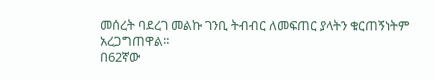መሰረት ባደረገ መልኩ ገንቢ ትብብር ለመፍጠር ያላትን ቁርጠኝነትም አረጋግጠዋል።
በ62ኛው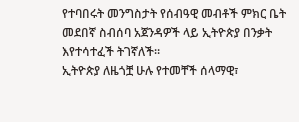የተባበሩት መንግስታት የሰብዓዊ መብቶች ምክር ቤት መደበኛ ስብሰባ አጀንዳዎች ላይ ኢትዮጵያ በንቃት እየተሳተፈች ትገኛለች።
ኢትዮጵያ ለዜጎቿ ሁሉ የተመቸች ሰላማዊ፣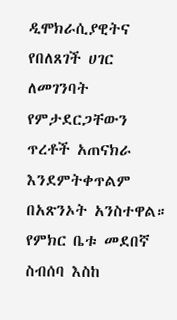ዲሞክራሲያዊትና የበለጸገች ሀገር ለመገንባት የምታደርጋቸውን ጥረቶች አጠናክራ እንደምትቀጥልም በአጽንኦት አንስተዋል።
የምክር ቤቱ መደበኛ ስብሰባ እስከ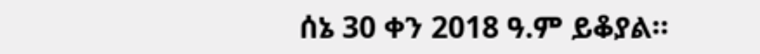ሰኔ 30 ቀን 2018 ዓ.ም ይቆያል።